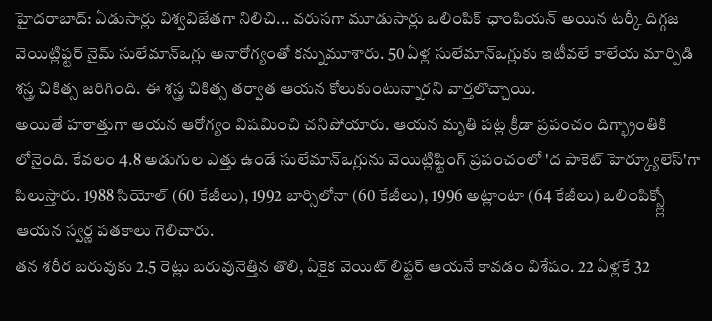హైదరాబాద్: ఏడుసార్లు విశ్వవిజేతగా నిలిచి... వరుసగా మూడుసార్లు ఒలింపిక్ ఛాంపియన్ అయిన టర్కీ దిగ్గజ వెయిట్లిఫ్టర్ నైమ్ సులేమాన్ఒగ్లు అనారోగ్యంతో కన్నుమూశారు. 50 ఏళ్ల సులేమాన్ఒగ్లుకు ఇటీవలే కాలేయ మార్పిడి శస్త్ర చికిత్స జరిగింది. ఈ శస్త్ర చికిత్స తర్వాత ఆయన కోలుకుంటున్నారని వార్తలొచ్చాయి.
అయితే హఠాత్తుగా ఆయన ఆరోగ్యం విషమించి చనిపోయారు. ఆయన మృతి పట్ల క్రీడా ప్రపంచం దిగ్భ్రాంతికి లోనైంది. కేవలం 4.8 అడుగుల ఎత్తు ఉండే సులేమాన్ఒగ్లును వెయిట్లిఫ్టింగ్ ప్రపంచంలో 'ద పాకెట్ హెర్క్యూలెస్'గా పిలుస్తారు. 1988 సియోల్ (60 కేజీలు), 1992 బార్సిలోనా (60 కేజీలు), 1996 అట్లాంటా (64 కేజీలు) ఒలింపిక్స్ల్లో ఆయన స్వర్ణ పతకాలు గెలిచారు.
తన శరీర బరువుకు 2.5 రెట్లు బరువునెత్తిన తొలి, ఏకైక వెయిట్ లిఫ్టర్ ఆయనే కావడం విశేషం. 22 ఏళ్లకే 32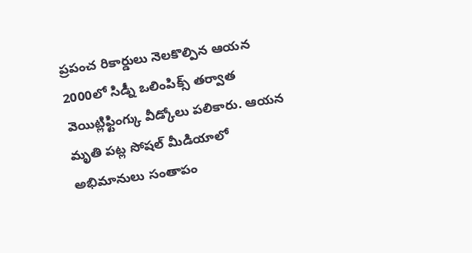ప్రపంచ రికార్డులు నెలకొల్పిన ఆయన 2000లో సిడ్నీ ఒలింపిక్స్ తర్వాత వెయిట్లిఫ్టింగ్కు వీడ్కోలు పలికారు. ఆయన మృతి పట్ల సోషల్ మీడియాలో అభిమానులు సంతాపం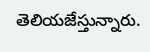తెలియజేస్తున్నారు.